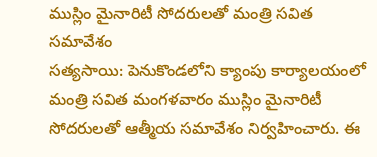ముస్లిం మైనారిటీ సోదరులతో మంత్రి సవిత సమావేశం
సత్యసాయి: పెనుకొండలోని క్యాంపు కార్యాలయంలో మంత్రి సవిత మంగళవారం ముస్లిం మైనారిటీ సోదరులతో ఆత్మీయ సమావేశం నిర్వహించారు. ఈ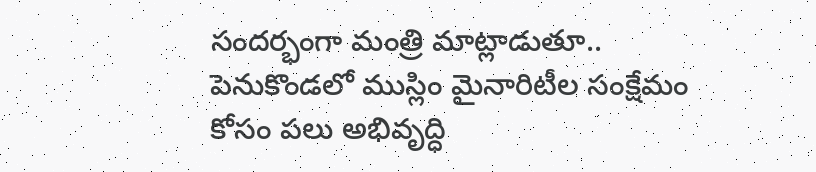సందర్భంగా మంత్రి మాట్లాడుతూ.. పెనుకొండలో ముస్లిం మైనారిటీల సంక్షేమం కోసం పలు అభివృద్ధి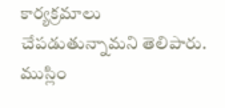కార్యక్రమాలు చేపడుతున్నామని తెలిపారు. ముస్లిం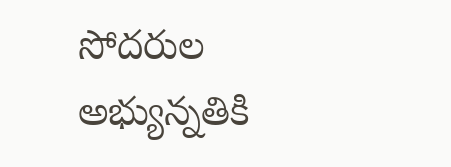సోదరుల అభ్యున్నతికి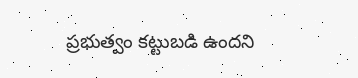ప్రభుత్వం కట్టుబడి ఉందని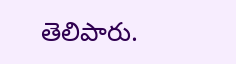తెలిపారు.